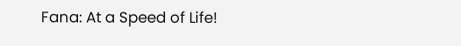Fana: At a Speed of Life!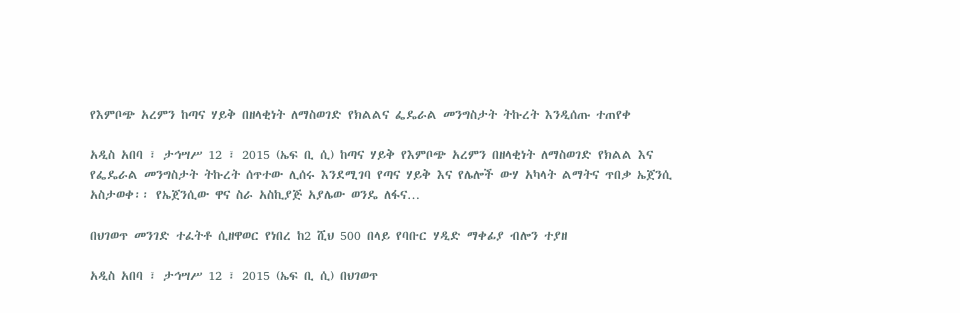የእምቦጭ አረምን ከጣና ሃይቅ በዘላቂነት ለማስወገድ የክልልና ፌዴራል መንግስታት ትኩረት እንዲሰጡ ተጠየቀ

አዲስ አበባ ፣ ታኅሣሥ 12 ፣ 2015 (ኤፍ ቢ ሲ) ከጣና ሃይቅ የእምቦጭ አረምን በዘላቂነት ለማስወገድ የክልል እና የፌዴራል መንግስታት ትኩረት ሰጥተው ሊሰሩ እንደሚገባ የጣና ሃይቅ እና የሌሎች ውሃ አካላት ልማትና ጥበቃ ኤጀንሲ አስታወቀ፡፡ የኤጀንሲው ዋና ስራ አስኪያጅ አያሌው ወንዴ ለፋና…

በህገወጥ መንገድ ተፈትቶ ሲዘዋወር የነበረ ከ2 ሺህ 500 በላይ የባቡር ሃዲድ ማቀፊያ ብሎን ተያዘ

አዲስ አበባ ፣ ታኅሣሥ 12 ፣ 2015 (ኤፍ ቢ ሲ) በህገወጥ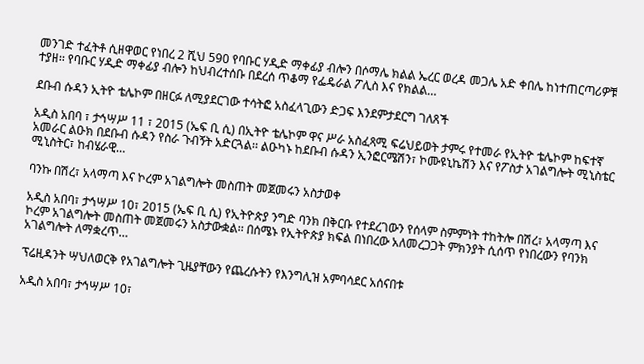መንገድ ተፈትቶ ሲዘዋወር የነበረ 2 ሺህ 590 የባቡር ሃዲድ ማቀፊያ ብሎን በሶማሌ ክልል ኤረር ወረዳ መጋሌ አድ ቀበሌ ከነተጠርጣሪዎቹ ተያዘ፡፡ የባቡር ሃዲድ ማቀፊያ ብሎን ከህብረተሰቡ በደረሰ ጥቆማ የፌዴራል ፖሊስ እና የክልል…

ደቡብ ሱዳን ኢትዮ ቴሌኮም በዘርፉ ለሚያደርገው ተሳትፎ አስፈላጊውን ድጋፍ እንደምታደርግ ገለጸች

አዲስ አበባ ፣ ታኅሣሥ 11 ፣ 2015 (ኤፍ ቢ ሲ) በኢትዮ ቴሌኮም ዋና ሥራ አስፈጻሚ ፍሬህይወት ታምሩ የተመራ የኢትዮ ቴሌኮም ከፍተኛ አመራር ልዑክ በደቡብ ሱዳን የስራ ጉብኝት አድርጓል፡፡ ልዑካኑ ከደቡብ ሱዳን ኢንፎርሜሽን፣ ኮሙዩኒኬሽን እና የፖስታ አገልግሎት ሚኒስቴር ሚኒስትር፣ ከብሄራዊ…

ባንኩ በሽረ፣ አላማጣ እና ኮረም አገልግሎት መስጠት መጀመሩን አስታወቀ

አዲስ አበባ፣ ታኅሣሥ 10፣ 2015 (ኤፍ ቢ ሲ) የኢትዮጵያ ንግድ ባንክ በቅርቡ የተደረገውን የሰላም ስምምነት ተከትሎ በሽረ፣ አላማጣ እና ኮረም አገልግሎት መስጠት መጀመሩን አስታውቋል፡፡ በሰሜኑ የኢትዮጵያ ክፍል በነበረው አለመረጋጋት ምክንያት ሲሰጥ የነበረውን የባንክ አገልግሎት ለማቋረጥ…

ፕሬዚዳንት ሣህለወርቅ የአገልግሎት ጊዜያቸውን የጨረሱትን የእንግሊዝ አምባሳደር አሰናበቱ

አዲስ አበባ፣ ታኅሣሥ 10፣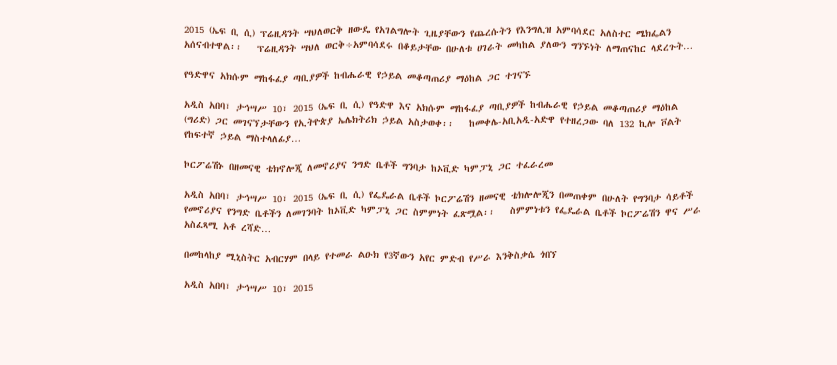2015 (ኤፍ ቢ ሲ) ፕሬዚዳንት ሣህለወርቅ ዘውዴ የአገልግሎት ጊዜያቸውን የጨረሱትን የእንግሊዝ አምባሳደር አለስተር ሜክፌልን አሰናብተዋል፡፡   ፕሬዚዳንት ሣህለ ወርቅ÷አምባሳደሩ በቆይታቸው በሁለቱ ሀገራት መካከል ያለውን ግንኙነት ለማጠናከር ላደረጉት…

የዓድዋና አክሱም ማከፋፈያ ጣቢያዎች ከብሔራዊ የኃይል መቆጣጠሪያ ማዕከል ጋር ተገናኙ

አዲስ አበባ፣ ታኅሣሥ 10፣ 2015 (ኤፍ ቢ ሲ) የዓድዋ እና አክሱም ማከፋፈያ ጣቢያዎች ከብሔራዊ የኃይል መቆጣጠሪያ ማዕከል (ግሪድ) ጋር መገናኘታቸውን የኢትዮጵያ ኤሌክትሪክ ኃይል አስታወቀ፡፡   ከመቀሌ-አቢአዲ-አድዋ የተዘረጋው ባለ 132 ኪሎ ቮልት የከፍተኛ ኃይል ማስተላለፊያ…

ኮርፖሬሽኑ በዘመናዊ ቴክኖሎጂ ለመኖሪያና ንግድ ቤቶች ግንባታ ከኦቪድ ካምፓኒ ጋር ተፈራረመ

አዲስ አበባ፣ ታኅሣሥ 10፣ 2015 (ኤፍ ቢ ሲ) የፌዴራል ቤቶች ኮርፖሬሽን ዘመናዊ ቴክሎሎጂን በመጠቀም በሁለት የግንባታ ሳይቶች የመኖሪያና የንግድ ቤቶችን ለመገንባት ከኦቪድ ካምፓኒ ጋር ስምምነት ፈጽሟል፡፡   ስምምነቱን የፌዴራል ቤቶች ኮርፖሬሽን ዋና ሥራ አስፈጻሚ አቶ ረሻድ…

በመከላከያ ሚኒስትር አብርሃም በላይ የተመራ ልዑክ የ3ኛውን አየር ምድብ የሥራ እንቅስቃሴ ጎበኘ

አዲስ አበባ፣ ታኅሣሥ 10፣ 2015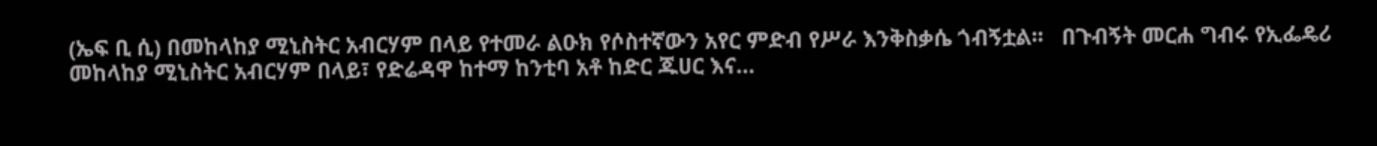(ኤፍ ቢ ሲ) በመከላከያ ሚኒስትር አብርሃም በላይ የተመራ ልዑክ የሶስተኛውን አየር ምድብ የሥራ እንቅስቃሴ ጎብኝቷል፡፡   በጉብኝት መርሐ ግብሩ የኢፌዴሪ መከላከያ ሚኒስትር አብርሃም በላይ፣ የድሬዳዋ ከተማ ከንቲባ አቶ ከድር ጁሀር እና…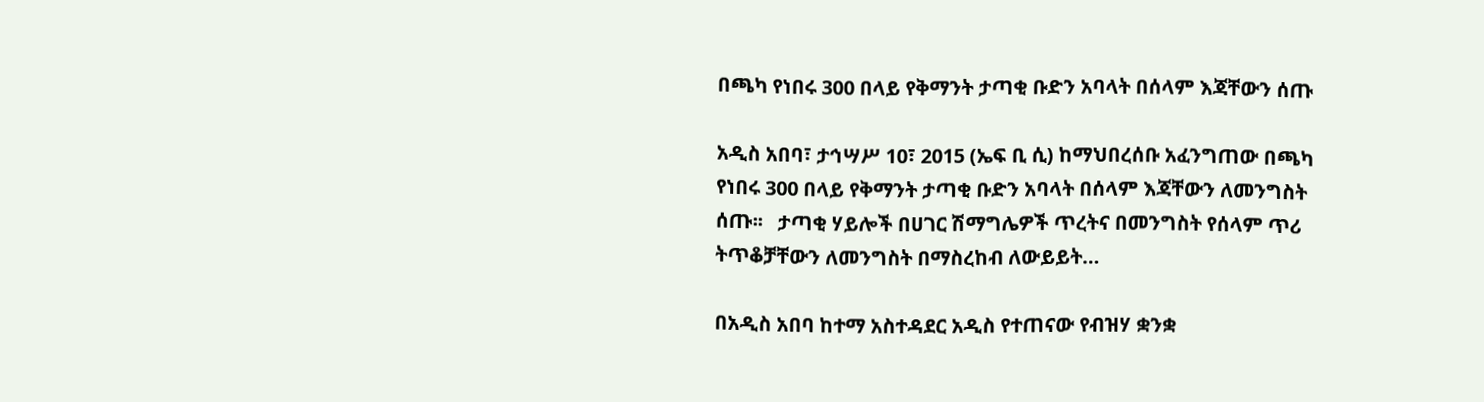በጫካ የነበሩ 300 በላይ የቅማንት ታጣቂ ቡድን አባላት በሰላም እጃቸውን ሰጡ

አዲስ አበባ፣ ታኅሣሥ 10፣ 2015 (ኤፍ ቢ ሲ) ከማህበረሰቡ አፈንግጠው በጫካ የነበሩ 300 በላይ የቅማንት ታጣቂ ቡድን አባላት በሰላም እጃቸውን ለመንግስት ሰጡ፡፡   ታጣቂ ሃይሎች በሀገር ሽማግሌዎች ጥረትና በመንግስት የሰላም ጥሪ ትጥቆቻቸውን ለመንግስት በማስረከብ ለውይይት…

በአዲስ አበባ ከተማ አስተዳደር አዲስ የተጠናው የብዝሃ ቋንቋ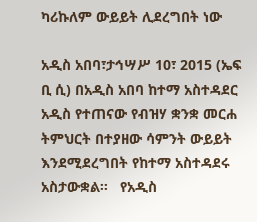ካሪኩለም ውይይት ሊደረግበት ነው

አዲስ አበባ፣ታኅሣሥ 10፣ 2015 (ኤፍ ቢ ሲ) በአዲስ አበባ ከተማ አስተዳደር አዲስ የተጠናው የብዝሃ ቋንቋ መርሐ ትምህርት በተያዘው ሳምንት ውይይት እንደሚደረግበት የከተማ አስተዳደሩ አስታውቋል፡፡   የአዲስ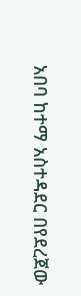አበባ ከተማ አስተዳደር በየደረጀው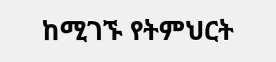ከሚገኙ የትምህርት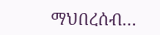ማህበረሰብ…